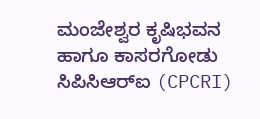ಮಂಜೇಶ್ವರ ಕೃಷಿಭವನ ಹಾಗೂ ಕಾಸರಗೋಡು ಸಿಪಿಸಿಆರ್‌ಐ (CPCRI)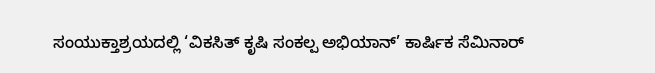ಸಂಯುಕ್ತಾಶ್ರಯದಲ್ಲಿ ‘ವಿಕಸಿತ್ ಕೃಷಿ ಸಂಕಲ್ಪ ಅಭಿಯಾನ್’ ಕಾರ್ಷಿಕ ಸೆಮಿನಾರ್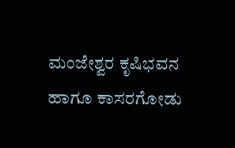ಮಂಜೇಶ್ವರ ಕೃಷಿಭವನ ಹಾಗೂ ಕಾಸರಗೋಡು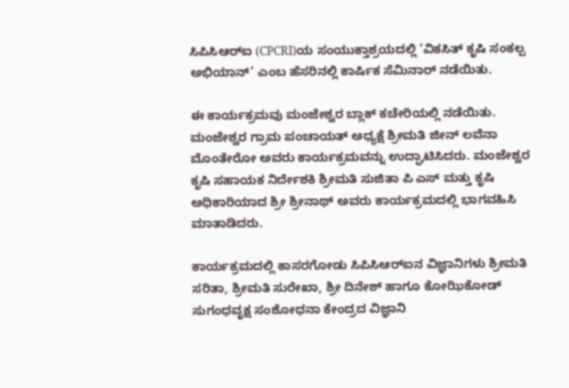ಸಿಪಿಸಿಆರ್‌ಐ (CPCRI)ಯ ಸಂಯುಕ್ತಾಶ್ರಯದಲ್ಲಿ ‘ವಿಕಸಿತ್ ಕೃಷಿ ಸಂಕಲ್ಪ ಅಭಿಯಾನ್’ ಎಂಬ ಹೆಸರಿನಲ್ಲಿ ಕಾರ್ಷಿಕ ಸೆಮಿನಾರ್ ನಡೆಯಿತು.

ಈ ಕಾರ್ಯಕ್ರಮವು ಮಂಜೇಶ್ವರ ಬ್ಲಾಕ್ ಕಚೇರಿಯಲ್ಲಿ ನಡೆಯಿತು. ಮಂಜೇಶ್ವರ ಗ್ರಾಮ ಪಂಚಾಯತ್ ಅಧ್ಯಕ್ಷೆ ಶ್ರೀಮತಿ ಜೀನ್ ಲವೆನಾ ಮೊಂತೇರೋ ಅವರು ಕಾರ್ಯಕ್ರಮವನ್ನು ಉದ್ಘಾಟಿಸಿದರು. ಮಂಜೇಶ್ವರ ಕೃಷಿ ಸಹಾಯಕ ನಿರ್ದೇಶಕಿ ಶ್ರೀಮತಿ ಸುಜಿತಾ ಪಿ ಎಸ್ ಮತ್ತು ಕೃಷಿ ಅಧಿಕಾರಿಯಾದ ಶ್ರೀ ಶ್ರೀನಾಥ್ ಅವರು ಕಾರ್ಯಕ್ರಮದಲ್ಲಿ ಭಾಗವಹಿಸಿ ಮಾತಾಡಿದರು.

ಕಾರ್ಯಕ್ರಮದಲ್ಲಿ ಕಾಸರಗೋಡು ಸಿಪಿಸಿಆರ್‌ಐನ ವಿಜ್ಞಾನಿಗಳು ಶ್ರೀಮತಿ ಸರಿತಾ, ಶ್ರೀಮತಿ ಸುರೇಖಾ, ಶ್ರೀ ದಿನೇಶ್ ಹಾಗೂ ಕೋಝಿಕೋಡ್ ಸುಗಂಧವೃಕ್ಷ ಸಂಶೋಧನಾ ಕೇಂದ್ರದ ವಿಜ್ಞಾನಿ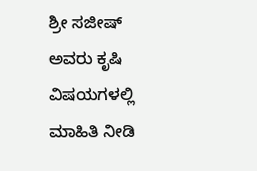ಶ್ರೀ ಸಜೀಷ್ ಅವರು ಕೃಷಿ ವಿಷಯಗಳಲ್ಲಿ ಮಾಹಿತಿ ನೀಡಿ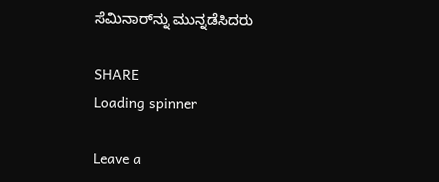ಸೆಮಿನಾರ್‌ನ್ನು ಮುನ್ನಡೆಸಿದರು

SHARE
Loading spinner

Leave a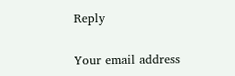Reply

Your email address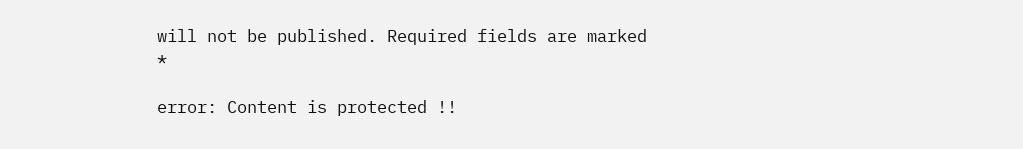will not be published. Required fields are marked *

error: Content is protected !!